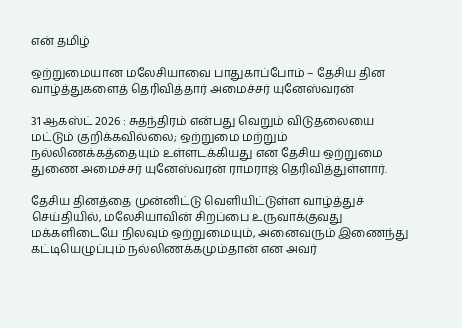என் தமிழ்

ஒற்றுமையான மலேசியாவை பாதுகாப்போம் – தேசிய தின வாழ்த்துகளைத் தெரிவித்தார் அமைச்சர் யுனேஸ்வரன்

31 ஆகஸ்ட் 2026 : சுதந்திரம் என்பது வெறும் விடுதலையை மட்டும் குறிக்கவில்லை; ஒற்றுமை மற்றும் நல்லிணக்கத்தையும் உள்ளடக்கியது என தேசிய ஒற்றுமை துணை அமைச்சர் யுனேஸ்வரன் ராமராஜ் தெரிவித்துள்ளார்.

தேசிய தினத்தை முன்னிட்டு வெளியிட்டுள்ள வாழ்த்துச் செய்தியில், மலேசியாவின் சிறப்பை உருவாக்குவது மக்களிடையே நிலவும் ஒற்றுமையும், அனைவரும் இணைந்து கட்டியெழுப்பும் நல்லிணக்கமும்தான் என அவர்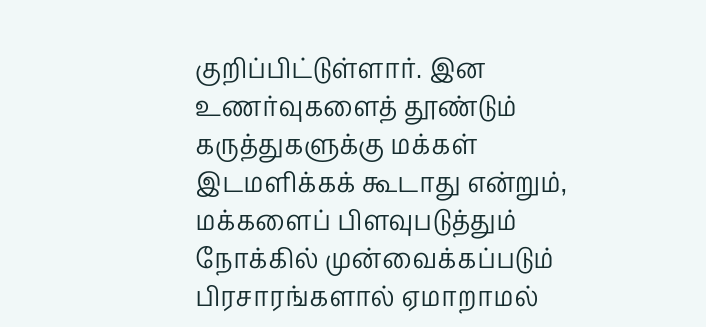குறிப்பிட்டுள்ளார். இன உணர்வுகளைத் தூண்டும் கருத்துகளுக்கு மக்கள் இடமளிக்கக் கூடாது என்றும், மக்களைப் பிளவுபடுத்தும் நோக்கில் முன்வைக்கப்படும் பிரசாரங்களால் ஏமாறாமல்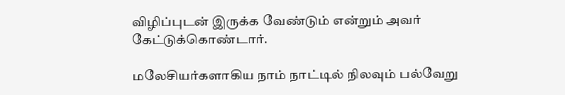விழிப்புடன் இருக்க வேண்டும் என்றும் அவர் கேட்டுக்கொண்டார்.

மலேசியர்களாகிய நாம் நாட்டில் நிலவும் பல்வேறு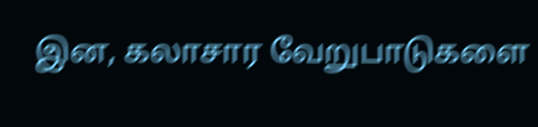இன, கலாசார வேறுபாடுகளை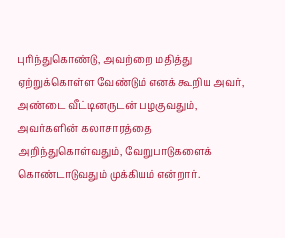புரிந்துகொண்டு, அவற்றை மதித்து ஏற்றுக்கொள்ள வேண்டும் எனக் கூறிய அவர், அண்டை வீட்டினருடன் பழகுவதும், அவர்களின் கலாசாரத்தை அறிந்துகொள்வதும், வேறுபாடுகளைக் கொண்டாடுவதும் முக்கியம் என்றார்.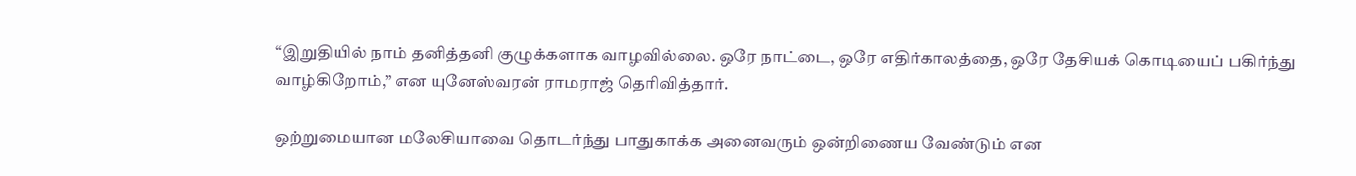“இறுதியில் நாம் தனித்தனி குழுக்களாக வாழவில்லை. ஒரே நாட்டை, ஒரே எதிர்காலத்தை, ஒரே தேசியக் கொடியைப் பகிர்ந்து வாழ்கிறோம்,” என யுனேஸ்வரன் ராமராஜ் தெரிவித்தார்.

ஒற்றுமையான மலேசியாவை தொடர்ந்து பாதுகாக்க அனைவரும் ஒன்றிணைய வேண்டும் என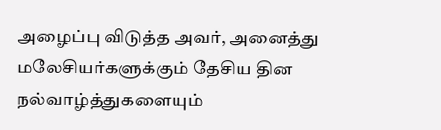அழைப்பு விடுத்த அவர், அனைத்து மலேசியர்களுக்கும் தேசிய தின நல்வாழ்த்துகளையும்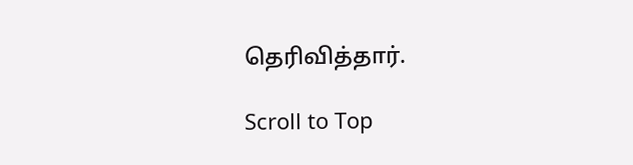தெரிவித்தார்.

Scroll to Top